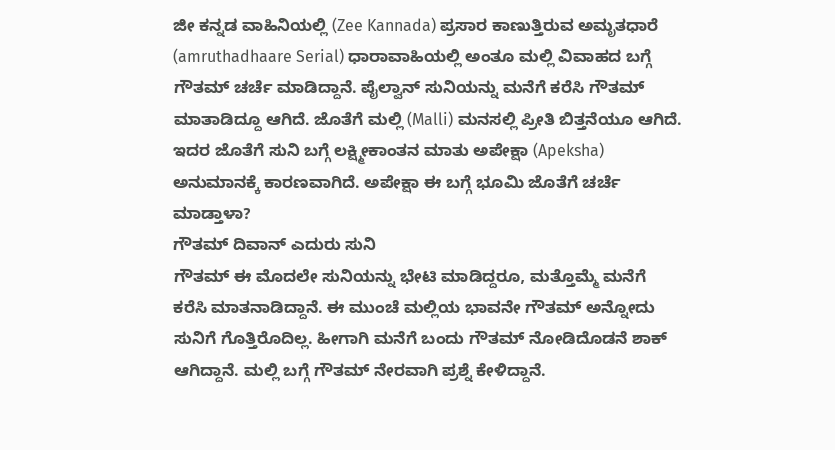ಜೀ ಕನ್ನಡ ವಾಹಿನಿಯಲ್ಲಿ (Zee Kannada) ಪ್ರಸಾರ ಕಾಣುತ್ತಿರುವ ಅಮೃತಧಾರೆ (amruthadhaare Serial) ಧಾರಾವಾಹಿಯಲ್ಲಿ ಅಂತೂ ಮಲ್ಲಿ ವಿವಾಹದ ಬಗ್ಗೆ ಗೌತಮ್ ಚರ್ಚೆ ಮಾಡಿದ್ದಾನೆ. ಪೈಲ್ವಾನ್ ಸುನಿಯನ್ನು ಮನೆಗೆ ಕರೆಸಿ ಗೌತಮ್ ಮಾತಾಡಿದ್ದೂ ಆಗಿದೆ. ಜೊತೆಗೆ ಮಲ್ಲಿ (Malli) ಮನಸಲ್ಲಿ ಪ್ರೀತಿ ಬಿತ್ತನೆಯೂ ಆಗಿದೆ. ಇದರ ಜೊತೆಗೆ ಸುನಿ ಬಗ್ಗೆ ಲಕ್ಷ್ಮೀಕಾಂತನ ಮಾತು ಅಪೇಕ್ಷಾ (Apeksha) ಅನುಮಾನಕ್ಕೆ ಕಾರಣವಾಗಿದೆ. ಅಪೇಕ್ಷಾ ಈ ಬಗ್ಗೆ ಭೂಮಿ ಜೊತೆಗೆ ಚರ್ಚೆ ಮಾಡ್ತಾಳಾ?
ಗೌತಮ್ ದಿವಾನ್ ಎದುರು ಸುನಿ
ಗೌತಮ್ ಈ ಮೊದಲೇ ಸುನಿಯನ್ನು ಭೇಟಿ ಮಾಡಿದ್ದರೂ, ಮತ್ತೊಮ್ಮೆ ಮನೆಗೆ ಕರೆಸಿ ಮಾತನಾಡಿದ್ದಾನೆ. ಈ ಮುಂಚೆ ಮಲ್ಲಿಯ ಭಾವನೇ ಗೌತಮ್ ಅನ್ನೋದು ಸುನಿಗೆ ಗೊತ್ತಿರೊದಿಲ್ಲ. ಹೀಗಾಗಿ ಮನೆಗೆ ಬಂದು ಗೌತಮ್ ನೋಡಿದೊಡನೆ ಶಾಕ್ ಆಗಿದ್ದಾನೆ. ಮಲ್ಲಿ ಬಗ್ಗೆ ಗೌತಮ್ ನೇರವಾಗಿ ಪ್ರಶ್ನೆ ಕೇಳಿದ್ದಾನೆ.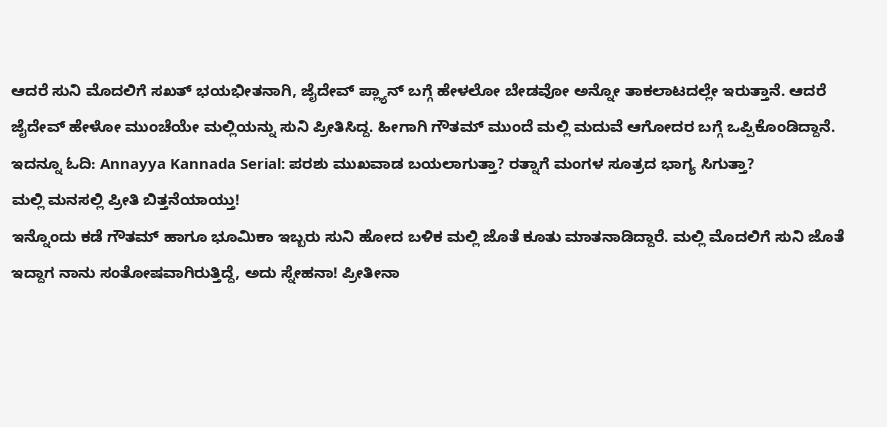ಆದರೆ ಸುನಿ ಮೊದಲಿಗೆ ಸಖತ್ ಭಯಭೀತನಾಗಿ, ಜೈದೇವ್ ಪ್ಲ್ಯಾನ್ ಬಗ್ಗೆ ಹೇಳಲೋ ಬೇಡವೋ ಅನ್ನೋ ತಾಕಲಾಟದಲ್ಲೇ ಇರುತ್ತಾನೆ. ಆದರೆ ಜೈದೇವ್ ಹೇಳೋ ಮುಂಚೆಯೇ ಮಲ್ಲಿಯನ್ನು ಸುನಿ ಪ್ರೀತಿಸಿದ್ದ. ಹೀಗಾಗಿ ಗೌತಮ್ ಮುಂದೆ ಮಲ್ಲಿ ಮದುವೆ ಆಗೋದರ ಬಗ್ಗೆ ಒಪ್ಪಿಕೊಂಡಿದ್ದಾನೆ.
ಇದನ್ನೂ ಓದಿ: Annayya Kannada Serial: ಪರಶು ಮುಖವಾಡ ಬಯಲಾಗುತ್ತಾ? ರತ್ನಾಗೆ ಮಂಗಳ ಸೂತ್ರದ ಭಾಗ್ಯ ಸಿಗುತ್ತಾ?
ಮಲ್ಲಿ ಮನಸಲ್ಲಿ ಪ್ರೀತಿ ಬಿತ್ತನೆಯಾಯ್ತು!
ಇನ್ನೊಂದು ಕಡೆ ಗೌತಮ್ ಹಾಗೂ ಭೂಮಿಕಾ ಇಬ್ಬರು ಸುನಿ ಹೋದ ಬಳಿಕ ಮಲ್ಲಿ ಜೊತೆ ಕೂತು ಮಾತನಾಡಿದ್ದಾರೆ. ಮಲ್ಲಿ ಮೊದಲಿಗೆ ಸುನಿ ಜೊತೆ ಇದ್ದಾಗ ನಾನು ಸಂತೋಷವಾಗಿರುತ್ತಿದ್ದೆ, ಅದು ಸ್ನೇಹನಾ! ಪ್ರೀತೀನಾ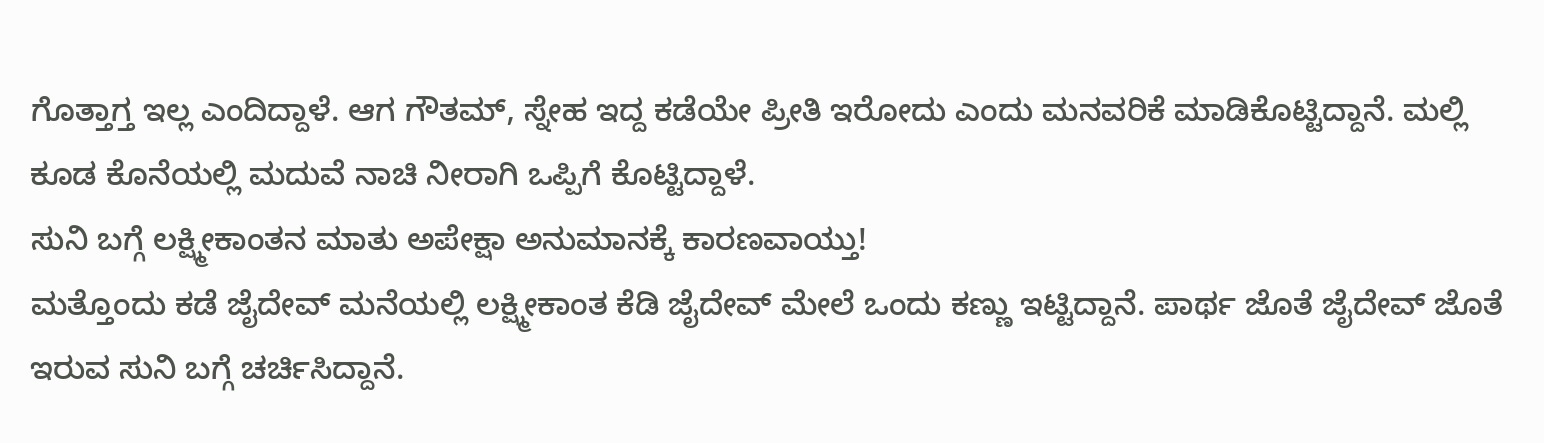ಗೊತ್ತಾಗ್ತ ಇಲ್ಲ ಎಂದಿದ್ದಾಳೆ. ಆಗ ಗೌತಮ್, ಸ್ನೇಹ ಇದ್ದ ಕಡೆಯೇ ಪ್ರೀತಿ ಇರೋದು ಎಂದು ಮನವರಿಕೆ ಮಾಡಿಕೊಟ್ಟಿದ್ದಾನೆ. ಮಲ್ಲಿ ಕೂಡ ಕೊನೆಯಲ್ಲಿ ಮದುವೆ ನಾಚಿ ನೀರಾಗಿ ಒಪ್ಪಿಗೆ ಕೊಟ್ಟಿದ್ದಾಳೆ.
ಸುನಿ ಬಗ್ಗೆ ಲಕ್ಷ್ಮೀಕಾಂತನ ಮಾತು ಅಪೇಕ್ಷಾ ಅನುಮಾನಕ್ಕೆ ಕಾರಣವಾಯ್ತು!
ಮತ್ತೊಂದು ಕಡೆ ಜೈದೇವ್ ಮನೆಯಲ್ಲಿ ಲಕ್ಷ್ಮೀಕಾಂತ ಕೆಡಿ ಜೈದೇವ್ ಮೇಲೆ ಒಂದು ಕಣ್ಣು ಇಟ್ಟಿದ್ದಾನೆ. ಪಾರ್ಥ ಜೊತೆ ಜೈದೇವ್ ಜೊತೆ ಇರುವ ಸುನಿ ಬಗ್ಗೆ ಚರ್ಚಿಸಿದ್ದಾನೆ.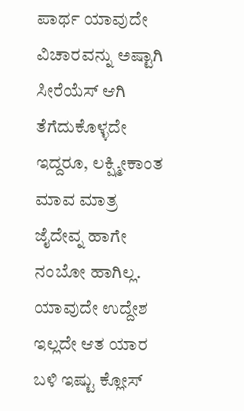ಪಾರ್ಥ ಯಾವುದೇ ವಿಚಾರವನ್ನು ಅಷ್ಟಾಗಿ ಸೀರೆಯೆಸ್ ಆಗಿ ತೆಗೆದುಕೊಳ್ಳದೇ ಇದ್ದರೂ, ಲಕ್ಷ್ಮೀಕಾಂತ ಮಾವ ಮಾತ್ರ ಜೈದೇವ್ನ ಹಾಗೇ ನಂಬೋ ಹಾಗಿಲ್ಲ.
ಯಾವುದೇ ಉದ್ದೇಶ ಇಲ್ಲದೇ ಆತ ಯಾರ ಬಳಿ ಇಷ್ಟು ಕ್ಲೋಸ್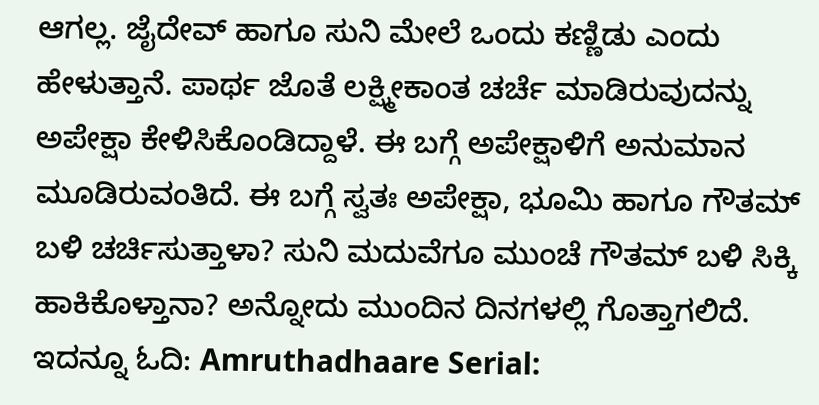ಆಗಲ್ಲ. ಜೈದೇವ್ ಹಾಗೂ ಸುನಿ ಮೇಲೆ ಒಂದು ಕಣ್ಣಿಡು ಎಂದು ಹೇಳುತ್ತಾನೆ. ಪಾರ್ಥ ಜೊತೆ ಲಕ್ಷ್ಮೀಕಾಂತ ಚರ್ಚೆ ಮಾಡಿರುವುದನ್ನು ಅಪೇಕ್ಷಾ ಕೇಳಿಸಿಕೊಂಡಿದ್ದಾಳೆ. ಈ ಬಗ್ಗೆ ಅಪೇಕ್ಷಾಳಿಗೆ ಅನುಮಾನ ಮೂಡಿರುವಂತಿದೆ. ಈ ಬಗ್ಗೆ ಸ್ವತಃ ಅಪೇಕ್ಷಾ, ಭೂಮಿ ಹಾಗೂ ಗೌತಮ್ ಬಳಿ ಚರ್ಚಿಸುತ್ತಾಳಾ? ಸುನಿ ಮದುವೆಗೂ ಮುಂಚೆ ಗೌತಮ್ ಬಳಿ ಸಿಕ್ಕಿ ಹಾಕಿಕೊಳ್ತಾನಾ? ಅನ್ನೋದು ಮುಂದಿನ ದಿನಗಳಲ್ಲಿ ಗೊತ್ತಾಗಲಿದೆ.
ಇದನ್ನೂ ಓದಿ: Amruthadhaare Serial: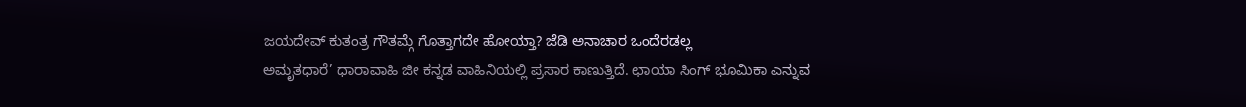ಜಯದೇವ್ ಕುತಂತ್ರ ಗೌತಮ್ಗೆ ಗೊತ್ತಾಗದೇ ಹೋಯ್ತಾ? ಜೆಡಿ ಅನಾಚಾರ ಒಂದೆರಡಲ್ಲ
ಅಮೃತಧಾರೆ’ ಧಾರಾವಾಹಿ ಜೀ ಕನ್ನಡ ವಾಹಿನಿಯಲ್ಲಿ ಪ್ರಸಾರ ಕಾಣುತ್ತಿದೆ. ಛಾಯಾ ಸಿಂಗ್ ಭೂಮಿಕಾ ಎನ್ನುವ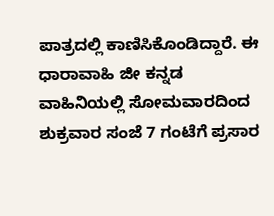ಪಾತ್ರದಲ್ಲಿ ಕಾಣಿಸಿಕೊಂಡಿದ್ದಾರೆ. ಈ ಧಾರಾವಾಹಿ ಜೀ ಕನ್ನಡ ವಾಹಿನಿಯಲ್ಲಿ ಸೋಮವಾರದಿಂದ ಶುಕ್ರವಾರ ಸಂಜೆ 7 ಗಂಟೆಗೆ ಪ್ರಸಾರ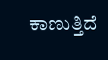ಕಾಣುತ್ತಿದೆ